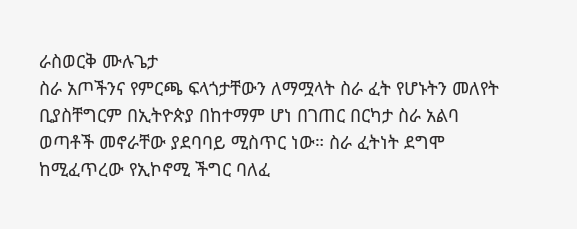ራስወርቅ ሙሉጌታ
ስራ አጦችንና የምርጫ ፍላጎታቸውን ለማሟላት ስራ ፈት የሆኑትን መለየት ቢያስቸግርም በኢትዮጵያ በከተማም ሆነ በገጠር በርካታ ስራ አልባ ወጣቶች መኖራቸው ያደባባይ ሚስጥር ነው። ስራ ፈትነት ደግሞ ከሚፈጥረው የኢኮኖሚ ችግር ባለፈ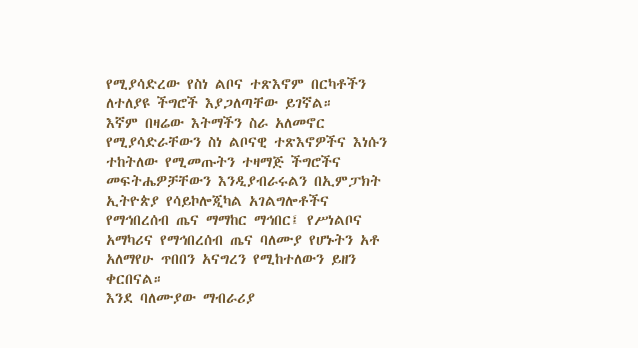የሚያሳድረው የስነ ልቦና ተጽእኖም በርካቶችን ለተለያዩ ችግሮች እያጋለጣቸው ይገኛል።
እኛም በዛሬው እትማችን ስራ አለመኖር የሚያሳድራቸውን ስነ ልቦናዊ ተጽእኖዎችና እነሱን ተከትለው የሚመጡትን ተዛማጅ ችግሮችና መፍትሔዎቻቸውን እንዲያብራሩልን በኢምፓክት ኢትዮጵያ የሳይኮሎጂካል አገልግሎቶችና የማኅበረሰብ ጤና ማማከር ማኅበር፤ የሥነልቦና አማካሪና የማኅበረሰብ ጤና ባለሙያ የሆኑትን አቶ አለማየሁ ጥበበን አናግረን የሚከተለውን ይዘን ቀርበናል።
እንደ ባለሙያው ማብራሪያ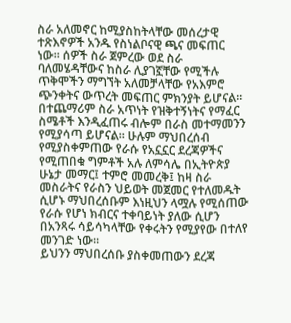ስራ አለመኖር ከሚያስከትላቸው መሰረታዊ ተጽእኖዎች አንዱ የስነልቦናዊ ጫና መፍጠር ነው። ሰዎች ስራ ጀምረው ወደ ስራ ባለመሄዳቸውና ከስራ ሊያገኟቸው የሚችሉ ጥቅሞችን ማግኘት አለመቻላቸው የአእምሮ ጭንቀትና ውጥረት መፍጠር ምክንያት ይሆናል።
በተጨማሪም ስራ አጥነት የዝቅተኝነትና የማፈር ስሜቶች እንዲፈጠሩ ብሎም በራስ መተማመንን የሚያሳጣ ይሆናል። ሁሉም ማህበረሰብ የሚያስቀምጠው የራሱ የአኗኗር ደረጃዎችና የሚጠበቁ ግምቶች አሉ ለምሳሌ በኢትዮጵያ ሁኔታ መማር፤ ተምሮ መመረቅ፤ ከዛ ስራ መስራትና የራስን ህይወት መጀመር የተለመዱት ሲሆኑ ማህበረሰቡም እነዚህን ላሟሉ የሚሰጠው የራሱ የሆነ ክብርና ተቀባይነት ያለው ሲሆን በአንጻሩ ሳይሳካላቸው የቀሩትን የሚያየው በተለየ መንገድ ነው።
ይህንን ማህበረሰቡ ያስቀመጠውን ደረጃ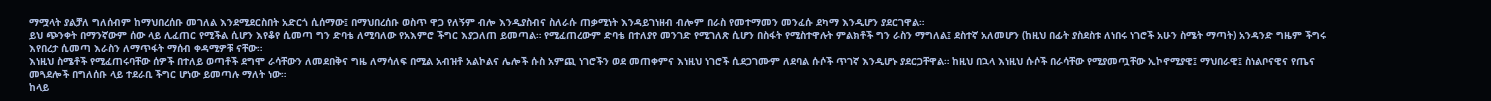ማሟላት ያልቻለ ግለሰብም ከማህበረሰቡ መገለል እንደሚደርስበት አድርጎ ሲሰማው፤ በማህበረሰቡ ወስጥ ዋጋ የለኝም ብሎ እንዲያስብና ስለራሱ ጠቃሚነት እንዳይገነዘብ ብሎም በራስ የመተማመን መንፈሱ ደካማ እንዲሆን ያደርገዋል።
ይህ ጭንቀት በማንኛውም ሰው ላይ ሊፈጠር የሚችል ሲሆን እየቆየ ሲመጣ ግን ድባቴ ለሚባለው የአእምሮ ችግር እያጋለጠ ይመጣል። የሚፈጠረውም ድባቴ በተለያየ መንገድ የሚገለጽ ሲሆን በስፋት የሚስተዋሉት ምልክቶች ግን ራስን ማግለል፤ ደስተኛ አለመሆን (ከዚህ በፊት ያስደስቱ ለነበሩ ነገሮች አሁን ስሜት ማጣት) አንዳንድ ግዜም ችግሩ እየበረታ ሲመጣ እራስን ለማጥፋት ማሰብ ቀዳሚዎቹ ናቸው።
እነዚህ ስሜቶች የሚፈጠሩባቸው ሰዎች በተለይ ወጣቶች ደግሞ ራሳቸውን ለመደበቅና ግዜ ለማሳለፍ በሚል አብዝቶ አልኮልና ሌሎች ሱስ አምጪ ነገሮችን ወደ መጠቀምና እነዚህ ነገሮች ሲደጋገሙም ለደባል ሱሶች ጥገኛ እንዲሆኑ ያደርጋቸዋል። ከዚህ በኋላ እነዚህ ሱሶች በራሳቸው የሚያመጧቸው ኢኮኖሚያዊ፤ ማህበራዊ፤ ስነልቦናዊና የጤና መጓደሎች በግለሰቡ ላይ ተደራቢ ችግር ሆነው ይመጣሉ ማለት ነው።
ከላይ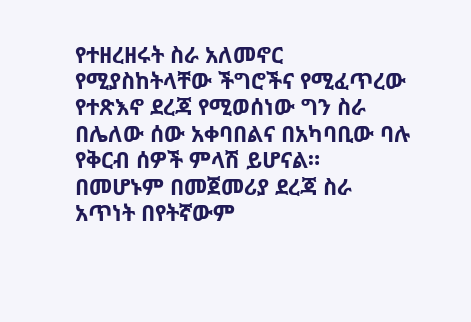የተዘረዘሩት ስራ አለመኖር የሚያስከትላቸው ችግሮችና የሚፈጥረው የተጽእኖ ደረጃ የሚወሰነው ግን ስራ በሌለው ሰው አቀባበልና በአካባቢው ባሉ የቅርብ ሰዎች ምላሽ ይሆናል።
በመሆኑም በመጀመሪያ ደረጃ ስራ አጥነት በየትኛውም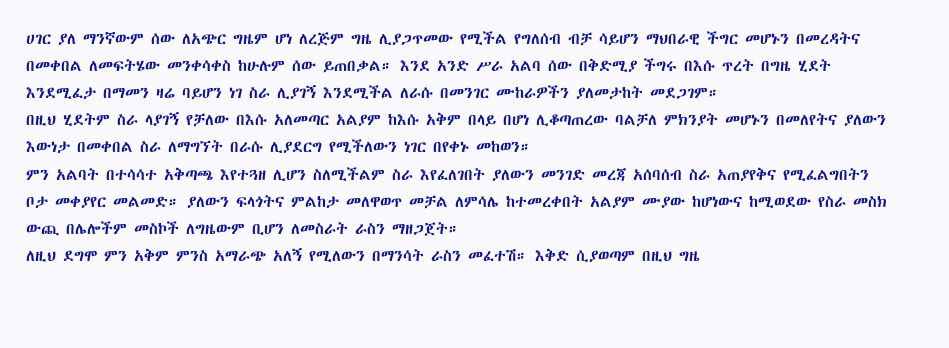ሀገር ያለ ማንኛውም ሰው ለአጭር ግዜም ሆነ ለረጅም ግዜ ሊያጋጥመው የሚችል የግለሰብ ብቻ ሳይሆን ማህበራዊ ችግር መሆኑን በመረዳትና በመቀበል ለመፍትሄው መንቀሳቀስ ከሁሉም ሰው ይጠበቃል። እንደ አንድ ሥራ አልባ ሰው በቅድሚያ ችግሩ በእሱ ጥረት በግዜ ሂደት እንደሚፈታ በማመን ዛሬ ባይሆን ነገ ስራ ሊያገኝ እንደሚችል ለራሱ በመንገር ሙከራዎችን ያለመታከት መደጋገም።
በዚህ ሂደትም ስራ ላያገኝ የቻለው በእሱ አለመጣር አልያም ከእሱ አቅም በላይ በሆነ ሊቆጣጠረው ባልቻለ ምክንያት መሆኑን በመለየትና ያለውን እውነታ በመቀበል ስራ ለማግኘት በራሱ ሊያደርግ የሚችለውን ነገር በየቀኑ መከወን።
ምን አልባት በተሳሳተ አቅጣጫ እየተጓዘ ሊሆን ስለሚችልም ስራ እየፈለገበት ያለውን መንገድ መረጃ አሰባሰብ ስራ አጠያየቅና የሚፈልግበትን ቦታ መቀያየር መልመድ። ያለውን ፍላጎትና ምልከታ መለዋወጥ መቻል ለምሳሌ ከተመረቀበት አልያም ሙያው ከሆነውና ከሚወደው የስራ መስክ ውጪ በሌሎችም መስኮች ለግዜውም ቢሆን ለመስራት ራስን ማዘጋጀት።
ለዚህ ደግሞ ምን አቅም ምንስ አማራጭ አለኝ የሚለውን በማንሳት ራስን መፈተሽ። እቅድ ሲያወጣም በዚህ ግዜ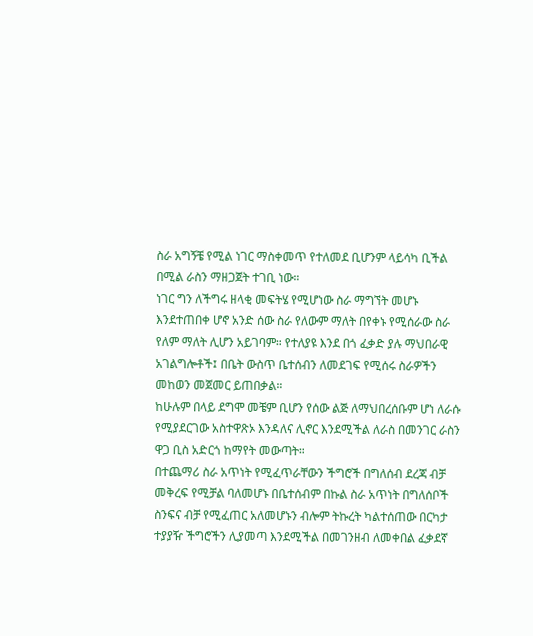ስራ አግኝቼ የሚል ነገር ማስቀመጥ የተለመደ ቢሆንም ላይሳካ ቢችል በሚል ራስን ማዘጋጀት ተገቢ ነው።
ነገር ግን ለችግሩ ዘላቂ መፍትሄ የሚሆነው ስራ ማግኘት መሆኑ እንደተጠበቀ ሆኖ አንድ ሰው ስራ የለውም ማለት በየቀኑ የሚሰራው ስራ የለም ማለት ሊሆን አይገባም። የተለያዩ እንደ በጎ ፈቃድ ያሉ ማህበራዊ አገልግሎቶች፤ በቤት ውስጥ ቤተሰብን ለመደገፍ የሚሰሩ ስራዎችን መከወን መጀመር ይጠበቃል።
ከሁሉም በላይ ደግሞ መቼም ቢሆን የሰው ልጅ ለማህበረሰቡም ሆነ ለራሱ የሚያደርገው አስተዋጽኦ እንዳለና ሊኖር እንደሚችል ለራስ በመንገር ራስን ዋጋ ቢስ አድርጎ ከማየት መውጣት።
በተጨማሪ ስራ አጥነት የሚፈጥራቸውን ችግሮች በግለሰብ ደረጃ ብቻ መቅረፍ የሚቻል ባለመሆኑ በቤተሰብም በኩል ስራ አጥነት በግለሰቦች ስንፍና ብቻ የሚፈጠር አለመሆኑን ብሎም ትኩረት ካልተሰጠው በርካታ ተያያዥ ችግሮችን ሊያመጣ እንደሚችል በመገንዘብ ለመቀበል ፈቃደኛ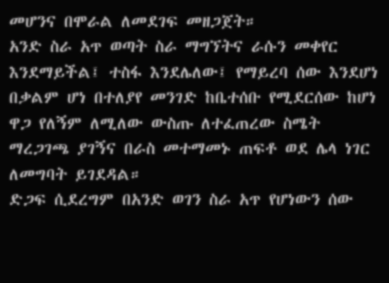መሆንና በሞራል ለመደገፍ መዘጋጀት።
አንድ ስራ አጥ ወጣት ስራ ማግኘትና ራሱን መቀየር እንደማይችል፤ ተስፋ እንደሌለው፤ የማይረባ ሰው እንደሆነ በቃልም ሆነ በተለያየ መንገድ ከቤተሰቡ የሚደርሰው ከሆነ ዋጋ የለኝም ለሚለው ውስጡ ለተፈጠረው ስሜት ማረጋገጫ ያገኝና በራስ መተማመኑ ጠፍቶ ወደ ሌላ ነገር ለመግባት ይገደዳል።
ድጋፍ ሲደረግም በአንድ ወገን ስራ አጥ የሆነውን ሰው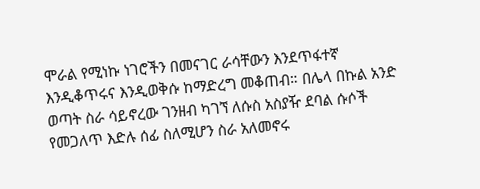ሞራል የሚነኩ ነገሮችን በመናገር ራሳቸውን እንደጥፋተኛ እንዲቆጥሩና እንዲወቅሱ ከማድረግ መቆጠብ። በሌላ በኩል አንድ ወጣት ስራ ሳይኖረው ገንዘብ ካገኘ ለሱስ አስያዥ ደባል ሱሶች የመጋለጥ እድሉ ሰፊ ስለሚሆን ስራ አለመኖሩ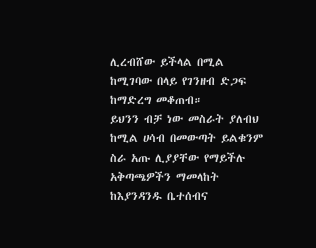ሊረብሸው ይችላል በሚል ከሚገባው በላይ የገንዘብ ድጋፍ ከማድረግ መቆጠብ።
ይህንን ብቻ ነው መስራት ያለብህ ከሚል ሀሳብ በመውጣት ይልቁንም ስራ አጡ ሊያያቸው የማይችሉ አቅጣጫዎችን ማመላከት ከእያንዳንዱ ቤተሰብና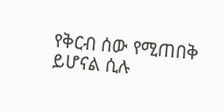የቅርብ ሰው የሚጠበቅ ይሆናል ሲሉ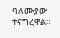ባለሙያው ተናግረዋል።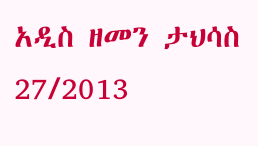አዲስ ዘመን ታህሳስ 27/2013